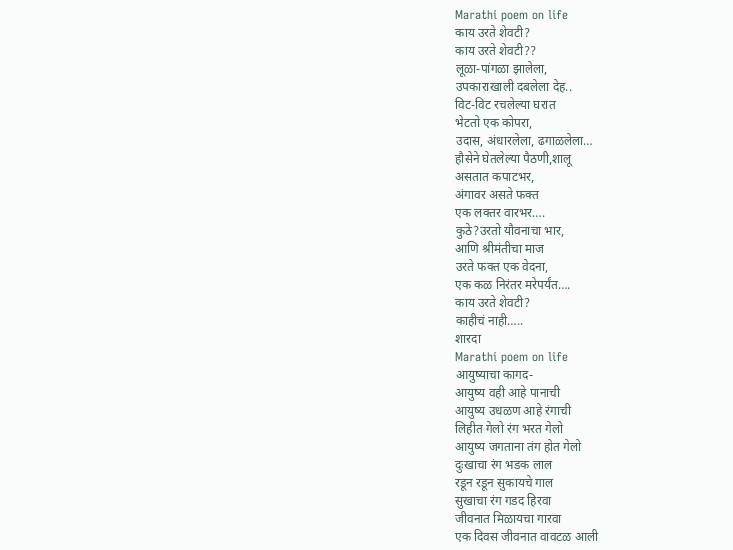Marathi poem on life
काय उरते शेवटी?
काय उरते शेवटी??
लूळा-पांगळा झालेला,
उपकाराखाली दबलेला देह..
विट-विट रचलेल्या घरात
भेटतो एक कोपरा,
उदास, अंधारलेला, ढगाळलेला…
हौसेने घेतलेल्या पैठणी,शालू
असतात कपाटभर,
अंगावर असते फक्त
एक लक्तर वारभर….
कुठे?उरतो यौवनाचा भार,
आणि श्रीमंतीचा माज
उरते फक्त एक वेदना,
एक कळ निरंतर मरेपर्यंत….
काय उरते शेवटी?
काहीचं नाही…..
शारदा
Marathi poem on life
आयुष्याचा कागद-
आयुष्य वही आहे पानाची
आयुष्य उधळण आहे रंगाची
लिहीत गेलो रंग भरत गेलो
आयुष्य जगताना तंग होत गेलो
दुःखाचा रंग भडक लाल
रडून रडून सुकायचे गाल
सुखाचा रंग गडद हिरवा
जीवनात मिळायचा गारवा
एक दिवस जीवनात वावटळ आली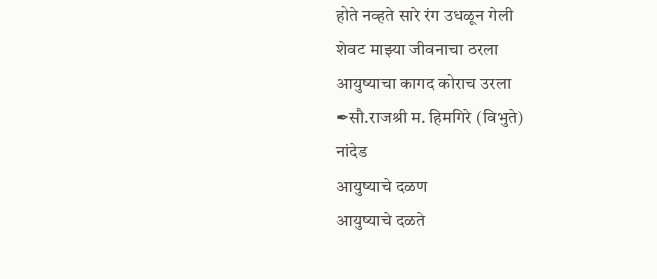होते नव्हते सारे रंग उधळून गेली
शेवट माझ्या जीवनाचा ठरला
आयुष्याचा कागद कोराच उरला
✒सौ.राजश्री म. हिमगिरे (विभुते)
नांदेड
आयुष्याचे दळण
आयुष्याचे दळते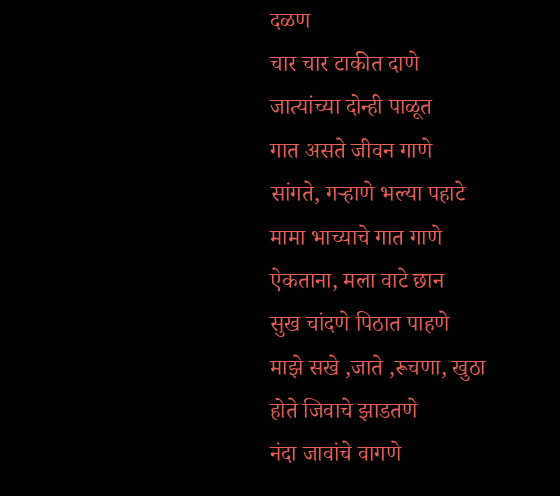दळण
चार चार टाकीत दाणे
जात्यांच्या दोन्ही पाळूत
गात असते जीवन गाणे
सांगते, गऱ्हाणे भल्या पहाटे
मामा भाच्याचे गात गाणे
ऐकताना, मला वाटे छान
सुख चांदणे पिठात पाहणे
माझे सखे ,जाते ,रूचणा, खुठा
होते जिवाचे झाडतणे
नंदा जावांचे वागणे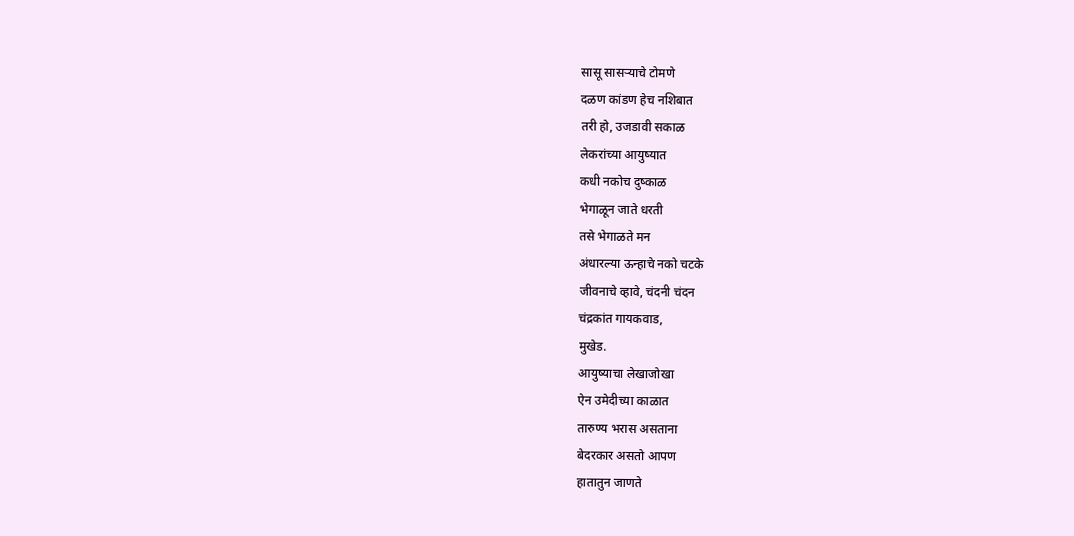सासू सासऱ्याचे टोमणे
दळण कांडण हेच नशिबात
तरी हो, उजडावी सकाळ
लेकरांच्या आयुष्यात
कधी नकोच दुष्काळ
भेगाळून जाते धरती
तसे भेगाळते मन
अंधारल्या ऊन्हाचे नको चटके
जीवनाचे व्हावे, चंदनी चंदन
चंद्रकांत गायकवाड,
मुखेड.
आयुष्याचा लेखाजोखा
ऐन उमेदीच्या काळात
तारुण्य भरास असताना
बेदरकार असतो आपण
हातातुन जाणते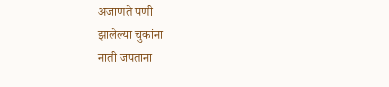अजाणते पणी
झालेल्या चुकांना
नाती जपताना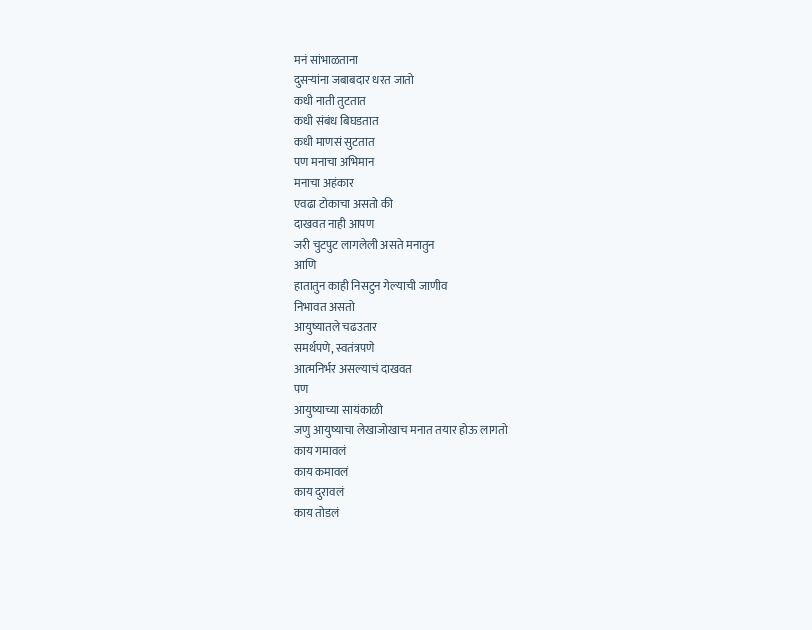मनं सांभाळताना
दुसऱ्यांना जबाबदार धरत जातो
कधी नाती तुटतात
कधी संबंध बिघडतात
कधी माणसं सुटतात
पण मनाचा अभिमान
मनाचा अहंकार
एवढा टोकाचा असतो की
दाखवत नाही आपण
जरी चुटपुट लागलेली असते मनातुन
आणि
हातातुन काही निसटुन गेल्याची जाणीव
निभावत असतो
आयुष्यातले चढउतार
समर्थपणे, स्वतंत्रपणे
आत्मनिर्भर असल्याचं दाखवत
पण
आयुष्याच्या सायंकाळी
जणु आयुष्याचा लेखाजोखाच मनात तयार होऊ लागतो
काय गमावलं
काय कमावलं
काय दुरावलं
काय तोडलं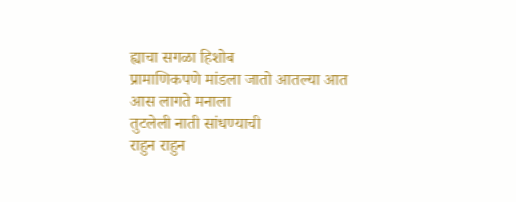ह्याचा सगळा हिशोब
प्रामाणिकपणे मांडला जातो आतल्या आत
आस लागते मनाला
तुटलेली नाती सांधण्याची
राहुन राहुन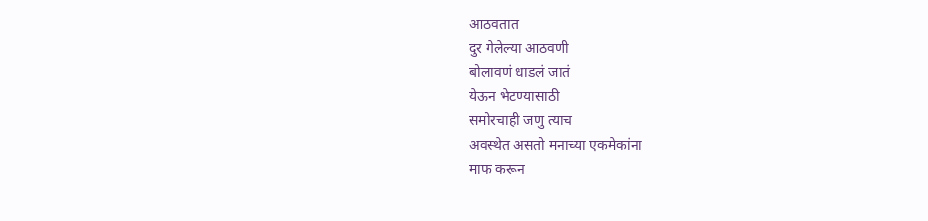आठवतात
दुर गेलेल्या आठवणी
बोलावणं धाडलं जातं
येऊन भेटण्यासाठी
समोरचाही जणु त्याच
अवस्थेत असतो मनाच्या एकमेकांना
माफ करून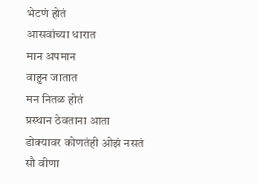भेटणं होतं
आसवांच्या धारात
मान अपमान
वाहुन जातात
मन नितळ होतं
प्रस्थान ठेवताना आता
डोक्यावर कोणतंही ओझं नसतं
सौ वीणा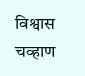विश्वास चव्हाण